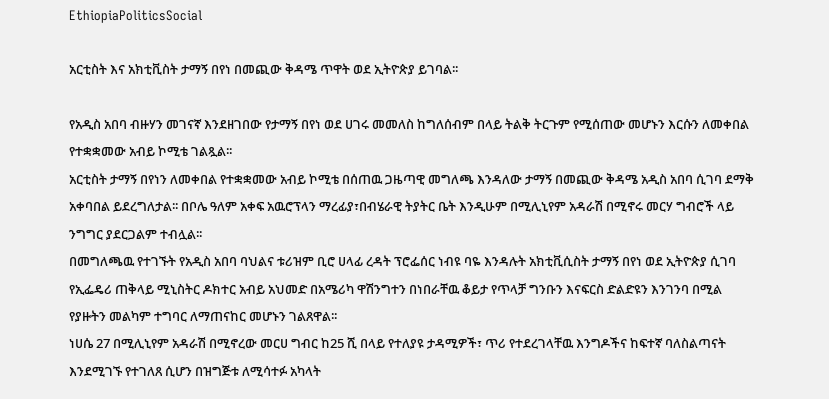EthiopiaPoliticsSocial

አርቲስት እና አክቲቪስት ታማኝ በየነ በመጪው ቅዳሜ ጥዋት ወደ ኢትዮጵያ ይገባል፡፡

የአዲስ አበባ ብዙሃን መገናኛ እንደዘገበው የታማኝ በየነ ወደ ሀገሩ መመለስ ከግለሰብም በላይ ትልቅ ትርጉም የሚሰጠው መሆኑን እርሱን ለመቀበል የተቋቋመው አብይ ኮሚቴ ገልጿል፡፡
አርቲስት ታማኝ በየነን ለመቀበል የተቋቋመው አብይ ኮሚቴ በሰጠዉ ጋዜጣዊ መግለጫ እንዳለው ታማኝ በመጪው ቅዳሜ አዲስ አበባ ሲገባ ደማቅ አቀባበል ይደረግለታል፡፡ በቦሌ ዓለም አቀፍ አዉሮፕላን ማረፊያ፣በብሄራዊ ትያትር ቤት እንዲሁም በሚሊኒየም አዳራሽ በሚኖሩ መርሃ ግብሮች ላይ ንግግር ያደርጋልም ተብሏል፡፡
በመግለጫዉ የተገኙት የአዲስ አበባ ባህልና ቱሪዝም ቢሮ ሀላፊ ረዳት ፕሮፌሰር ነብዩ ባዬ እንዳሉት አክቲቪሲስት ታማኝ በየነ ወደ ኢትዮጵያ ሲገባ የኢፌዴሪ ጠቅላይ ሚኒስትር ዶክተር አብይ አህመድ በአሜሪካ ዋሽንግተን በነበራቸዉ ቆይታ የጥላቻ ግንቡን እናፍርስ ድልድዩን እንገንባ በሚል የያዙትን መልካም ተግባር ለማጠናከር መሆኑን ገልጸዋል፡፡
ነሀሴ 27 በሚሊኒየም አዳራሽ በሚኖረው መርሀ ግብር ከ25 ሺ በላይ የተለያዩ ታዳሚዎች፣ ጥሪ የተደረገላቸዉ እንግዶችና ከፍተኛ ባለስልጣናት እንደሚገኙ የተገለጸ ሲሆን በዝግጅቱ ለሚሳተፉ አካላት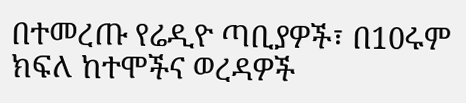በተመረጡ የሬዲዮ ጣቢያዎች፣ በ10ሩም ክፍለ ከተሞችና ወረዳዎች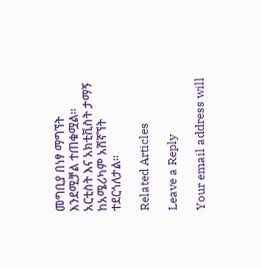መግቢያ በነፃ ማግኘት እንደሚቻል ተጠቁሟል፡፡
አርቲስት እና አክቲቪስት ታማኝ ከአሜሪካም አሸኛኘት ተደርጎለታል፡፡

Related Articles

Leave a Reply

Your email address will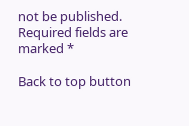not be published. Required fields are marked *

Back to top button